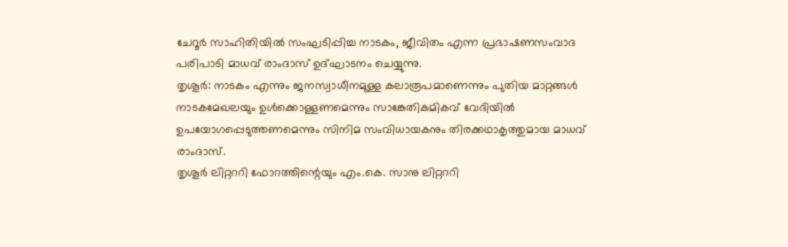ചേറൂർ സാഹിതിയിൽ സംഘടിപ്പിച്ച നാടകം, ജീവിതം എന്ന പ്രഭാഷണസംവാദ പരിപാടി മാധവ് രാംദാസ് ഉദ്ഘാടനം ചെയ്യുന്നു.
തൃശൂർ: നാടകം എന്നും ജനസ്വാധീനമുള്ള കലാരൂപമാണെന്നും പുതിയ മാറ്റങ്ങൾ നാടകമേഖലയും ഉൾക്കൊള്ളണമെന്നും സാങ്കേതികമികവ് വേദിയിൽ ഉപയോഗപ്പെടുത്തണമെന്നും സിനിമ സംവിധായകനും തിരക്കഥാകൃത്തുമായ മാധവ് രാംദാസ്.
തൃശൂർ ലിറ്റററി ഫോറത്തിന്റെയും എം.കെ. സാനു ലിറ്റററി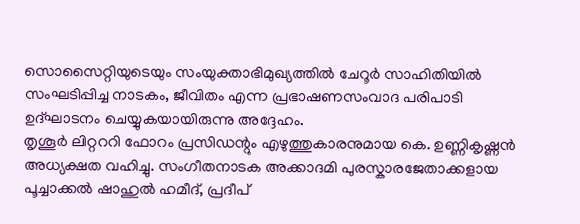സൊസൈറ്റിയുടെയും സംയുക്താഭിമുഖ്യത്തിൽ ചേറൂർ സാഹിതിയിൽ സംഘടിപ്പിച്ച നാടകം, ജീവിതം എന്ന പ്രഭാഷണസംവാദ പരിപാടി ഉദ്ഘാടനം ചെയ്യുകയായിരുന്നു അദ്ദേഹം.
തൃശൂർ ലിറ്റററി ഫോറം പ്രസിഡന്റും എഴുത്തുകാരനുമായ കെ. ഉണ്ണികൃഷ്ണൻ അധ്യക്ഷത വഹിച്ചു. സംഗീതനാടക അക്കാദമി പുരസ്കാരജേതാക്കളായ പൂച്ചാക്കൽ ഷാഹുൽ ഹമീദ്, പ്രദീപ്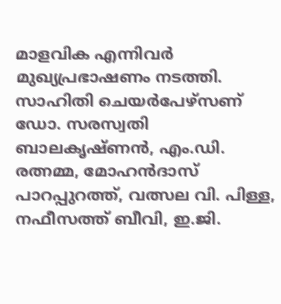മാളവിക എന്നിവർ മുഖ്യപ്രഭാഷണം നടത്തി. സാഹിതി ചെയർപേഴ്സണ് ഡോ. സരസ്വതി ബാലകൃഷ്ണൻ, എം.ഡി. രത്നമ്മ, മോഹൻദാസ് പാറപ്പുറത്ത്, വത്സല വി. പിള്ള, നഫീസത്ത് ബീവി, ഇ.ജി.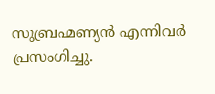സുബ്രഹ്മണ്യൻ എന്നിവർ പ്രസംഗിച്ചു.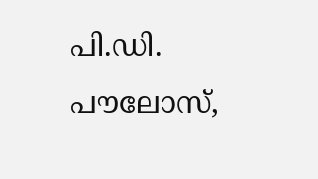പി.ഡി. പൗലോസ്,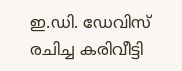ഇ.ഡി. ഡേവിസ് രചിച്ച കരിവീട്ടി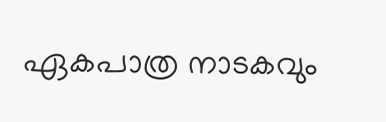ഏകപാത്ര നാടകവും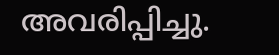അവരിപ്പിച്ചു.